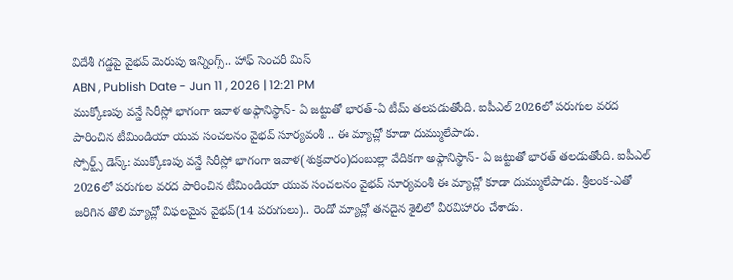విదేశీ గడ్డపై వైభవ్ మెరుపు ఇన్నింగ్స్.. హాఫ్ సెంచరీ మిస్
ABN , Publish Date - Jun 11 , 2026 | 12:21 PM
ముక్కోణపు వన్డే సిరీస్లో భాగంగా ఇవాళ అఫ్గానిస్థాన్- ఏ జట్టుతో భారత్-ఏ టీమ్ తలపడుతోంది. ఐపీఎల్ 2026లో పరుగుల వరద పారించిన టీమిండియా యువ సంచలనం వైభవ్ సూర్యవంశీ .. ఈ మ్యాచ్లో కూడా దుమ్ములేపాడు.
స్పోర్ట్స్ డెస్క్: ముక్కోణపు వన్డే సిరీస్లో భాగంగా ఇవాళ(శుక్రవారం)దంబుల్లా వేదికగా అఫ్గానిస్థాన్- ఏ జట్టుతో భారత్ తలడుతోంది. ఐపీఎల్ 2026లో పరుగుల వరద పారించిన టీమిండియా యువ సంచలనం వైభవ్ సూర్యవంశీ ఈ మ్యాచ్లో కూడా దుమ్ములేపాడు. శ్రీలంక-ఎతో జరిగిన తొలి మ్యాచ్లో విఫలమైన వైభవ్(14 పరుగులు).. రెండో మ్యాచ్లో తనదైన శైలిలో వీరవిహారం చేశాడు.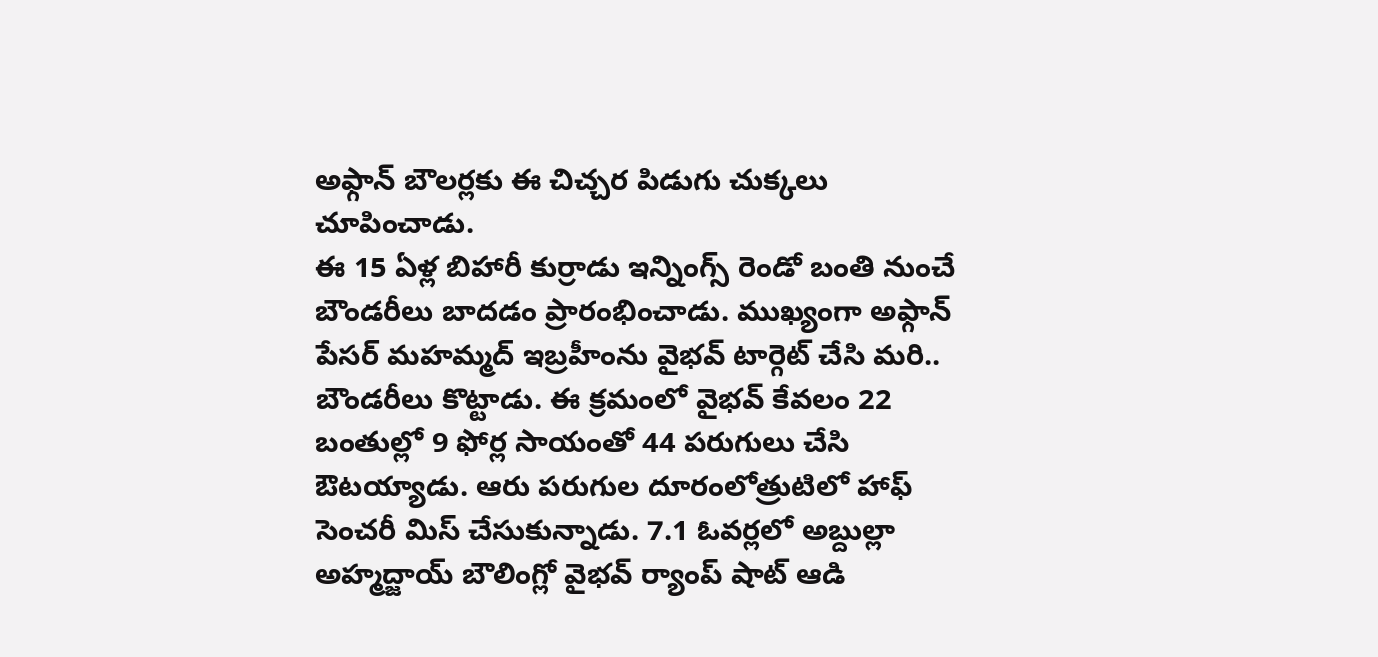అఫ్గాన్ బౌలర్లకు ఈ చిచ్చర పిడుగు చుక్కలు చూపించాడు.
ఈ 15 ఏళ్ల బిహారీ కుర్రాడు ఇన్నింగ్స్ రెండో బంతి నుంచే బౌండరీలు బాదడం ప్రారంభించాడు. ముఖ్యంగా అఫ్గాన్ పేసర్ మహమ్మద్ ఇబ్రహీంను వైభవ్ టార్గెట్ చేసి మరి.. బౌండరీలు కొట్టాడు. ఈ క్రమంలో వైభవ్ కేవలం 22 బంతుల్లో 9 ఫోర్ల సాయంతో 44 పరుగులు చేసి ఔటయ్యాడు. ఆరు పరుగుల దూరంలోత్రుటిలో హాఫ్ సెంచరీ మిస్ చేసుకున్నాడు. 7.1 ఓవర్లలో అబ్దుల్లా అహ్మద్జాయ్ బౌలింగ్లో వైభవ్ ర్యాంప్ షాట్ ఆడి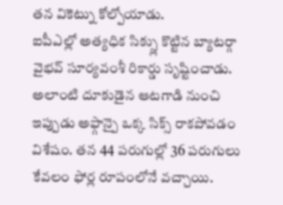తన వికెట్ను కోల్పోయాడు.
ఐపీఎల్లో అత్యధిక సిక్స్లు కొట్టిన బ్యాటర్గా వైభవ్ సూర్యవంశీ రికార్డు సృష్టించాడు. అలాంటి దూకుడైన ఆటగాడి నుంచి ఇప్పుడు అఫ్గాన్పై ఒక్క సిక్స్ రాకపోవడం విశేషం. తన 44 పరుగుల్లో 36 పరుగులు కేవలం ఫోర్ల రూపంలోనే వచ్చాయి.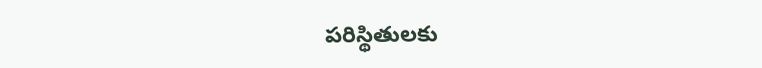పరిస్థితులకు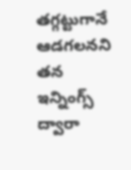తగ్గట్టుగానే ఆడగలనని తన ఇన్నింగ్స్ ద్వారా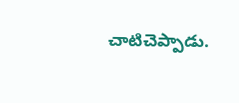చాటిచెప్పాడు.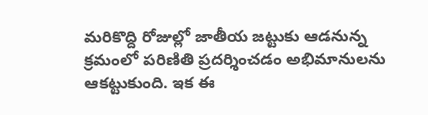మరికొద్ది రోజుల్లో జాతీయ జట్టుకు ఆడనున్న క్రమంలో పరిణితి ప్రదర్శించడం అభిమానులను ఆకట్టుకుంది. ఇక ఈ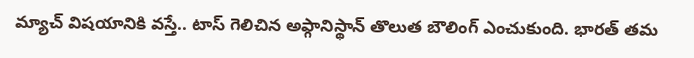మ్యాచ్ విషయానికి వస్తే.. టాస్ గెలిచిన అఫ్గానిస్థాన్ తొలుత బౌలింగ్ ఎంచుకుంది. భారత్ తమ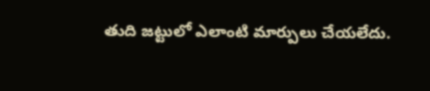తుది జట్టులో ఎలాంటి మార్పులు చేయలేదు.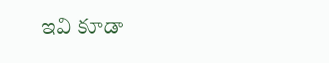ఇవి కూడా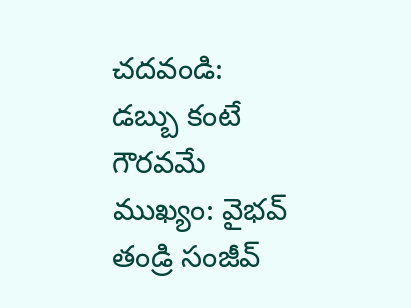చదవండి:
డబ్బు కంటే గౌరవమే ముఖ్యం: వైభవ్ తండ్రి సంజీవ్